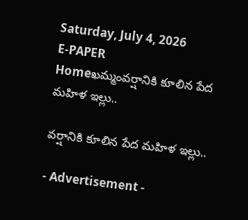Saturday, July 4, 2026
E-PAPER
Homeఖమ్మంవర్షానికి కూలిన పేద మహిళ ఇల్లు..

వర్షానికి కూలిన పేద మహిళ ఇల్లు..

- Advertisement -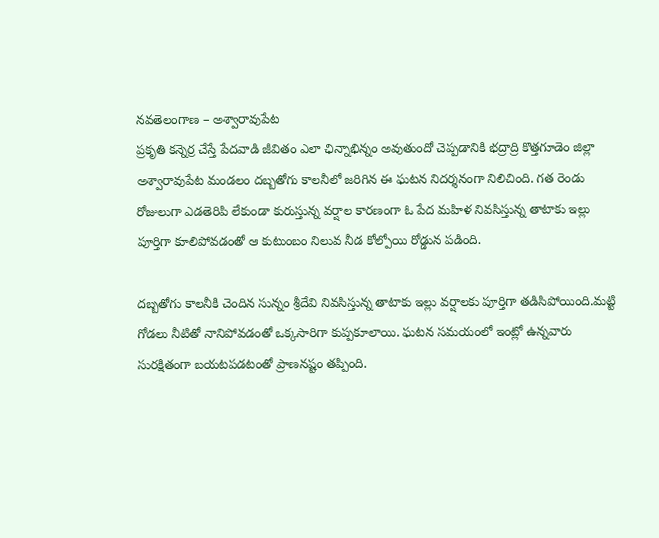నవతెలంగాణ – అశ్వారావుపేట
ప్రకృతి కన్నెర్ర చేస్తే పేదవాడి జీవితం ఎలా ఛిన్నాభిన్నం అవుతుందో చెప్పడానికి భద్రాద్రి కొత్తగూడెం జిల్లా అశ్వారావుపేట మండలం దబ్బతోగు కాలనీలో జరిగిన ఈ ఘటన నిదర్శనంగా నిలిచింది. గత రెండు రోజులుగా ఎడతెరిపి లేకుండా కురుస్తున్న వర్షాల కారణంగా ఓ పేద మహిళ నివసిస్తున్న తాటాకు ఇల్లు పూర్తిగా కూలిపోవడంతో ఆ కుటుంబం నిలువ నీడ కోల్పోయి రోడ్డున పడింది.

దబ్బతోగు కాలనీకి చెందిన సున్నం శ్రీదేవి నివసిస్తున్న తాటాకు ఇల్లు వర్షాలకు పూర్తిగా తడిసిపోయింది.మట్టి గోడలు నీటితో నానిపోవడంతో ఒక్కసారిగా కుప్పకూలాయి. ఘటన సమయంలో ఇంట్లో ఉన్నవారు సురక్షితంగా బయటపడటంతో ప్రాణనష్టం తప్పింది.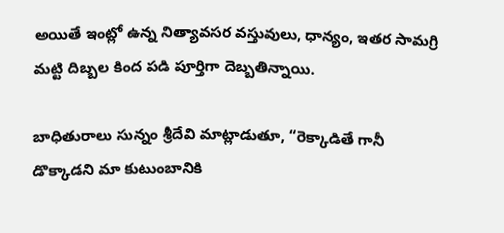అయితే ఇంట్లో ఉన్న నిత్యావసర వస్తువులు, ధాన్యం, ఇతర సామగ్రి మట్టి దిబ్బల కింద పడి పూర్తిగా దెబ్బతిన్నాయి.

బాధితురాలు సున్నం శ్రీదేవి మాట్లాడుతూ, “రెక్కాడితే గానీ డొక్కాడని మా కుటుంబానికి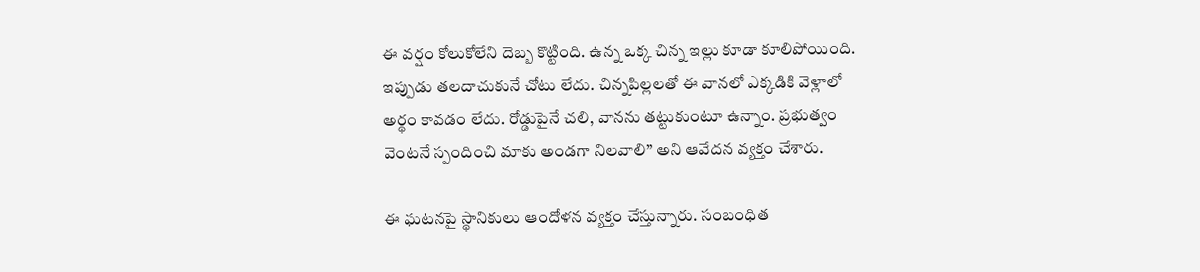ఈ వర్షం కోలుకోలేని దెబ్బ కొట్టింది. ఉన్న ఒక్క చిన్న ఇల్లు కూడా కూలిపోయింది. ఇప్పుడు తలదాచుకునే చోటు లేదు. చిన్నపిల్లలతో ఈ వానలో ఎక్కడికి వెళ్లాలో అర్థం కావడం లేదు. రోడ్డుపైనే చలి, వానను తట్టుకుంటూ ఉన్నాం. ప్రభుత్వం వెంటనే స్పందించి మాకు అండగా నిలవాలి” అని ఆవేదన వ్యక్తం చేశారు.

ఈ ఘటనపై స్థానికులు ఆందోళన వ్యక్తం చేస్తున్నారు. సంబంధిత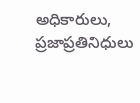అధికారులు, ప్రజాప్రతినిధులు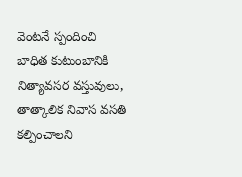వెంటనే స్పందించి బాధిత కుటుంబానికి నిత్యావసర వస్తువులు, తాత్కాలిక నివాస వసతి కల్పించాలని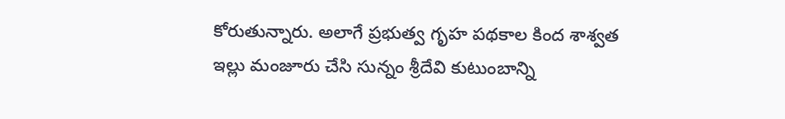కోరుతున్నారు. అలాగే ప్రభుత్వ గృహ పథకాల కింద శాశ్వత ఇల్లు మంజూరు చేసి సున్నం శ్రీదేవి కుటుంబాన్ని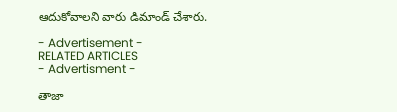ఆదుకోవాలని వారు డిమాండ్ చేశారు.

- Advertisement -
RELATED ARTICLES
- Advertisment -

తాజా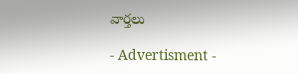వార్తలు

- Advertisment -